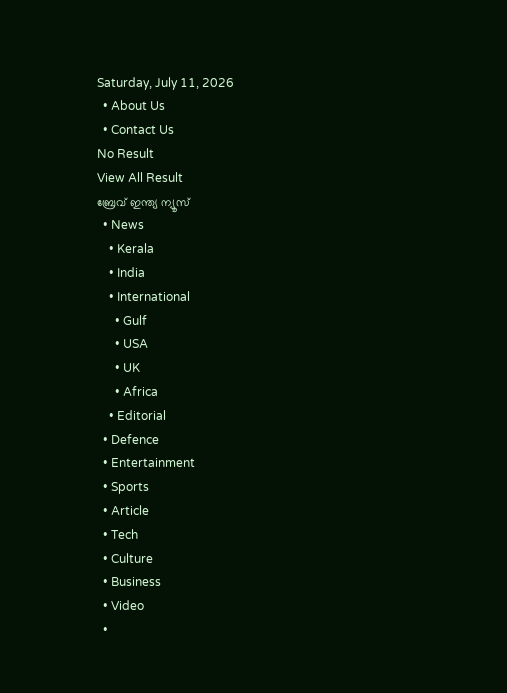Saturday, July 11, 2026
  • About Us
  • Contact Us
No Result
View All Result
ബ്രേവ് ഇന്ത്യ ന്യൂസ്
  • News
    • Kerala
    • India
    • International
      • Gulf
      • USA
      • UK
      • Africa
    • Editorial
  • Defence
  • Entertainment
  • Sports
  • Article
  • Tech
  • Culture
  • Business
  • Video
  •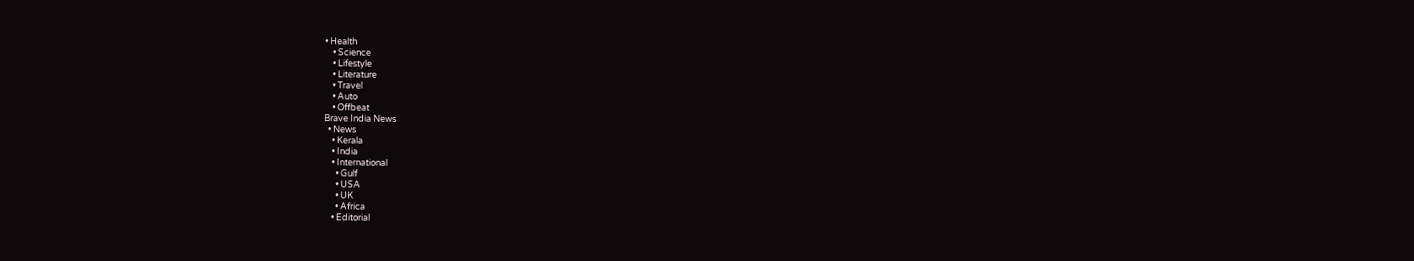• Health
    • Science
    • Lifestyle
    • Literature
    • Travel
    • Auto
    • Offbeat
Brave India News
  • News
    • Kerala
    • India
    • International
      • Gulf
      • USA
      • UK
      • Africa
    • Editorial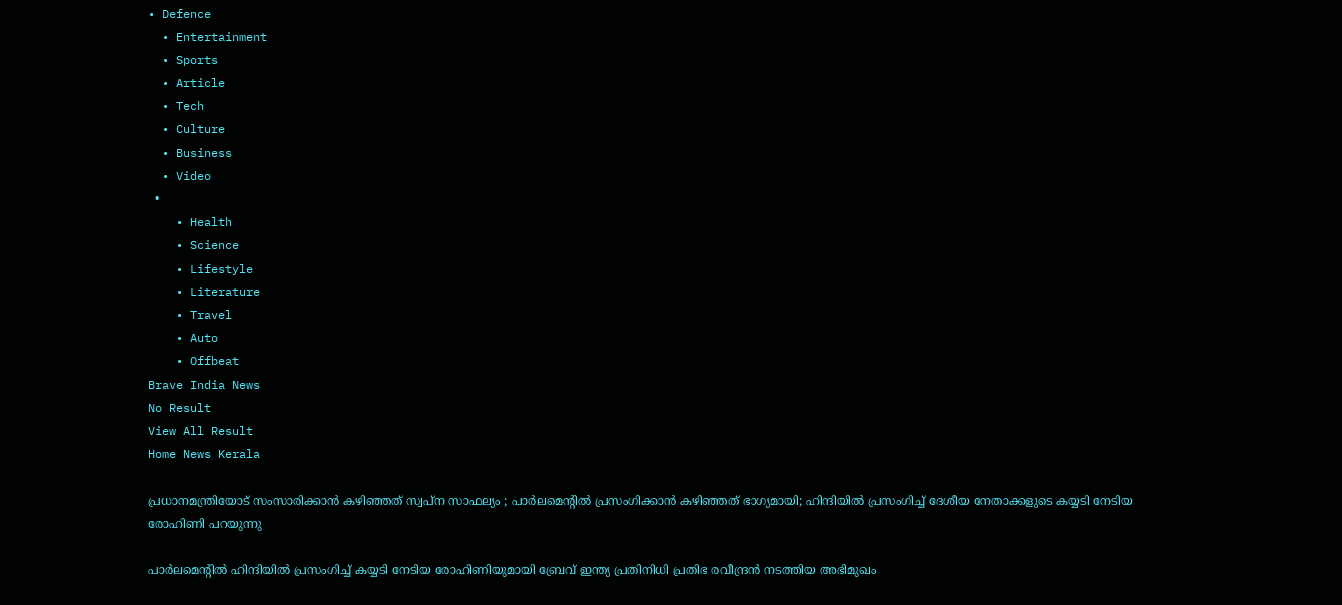• Defence
  • Entertainment
  • Sports
  • Article
  • Tech
  • Culture
  • Business
  • Video
  •
    • Health
    • Science
    • Lifestyle
    • Literature
    • Travel
    • Auto
    • Offbeat
Brave India News
No Result
View All Result
Home News Kerala

പ്രധാനമന്ത്രിയോട് സംസാരിക്കാൻ കഴിഞ്ഞത് സ്വപ്ന സാഫല്യം ; പാർലമെന്റിൽ പ്രസംഗിക്കാൻ കഴിഞ്ഞത് ഭാഗ്യമായി; ഹിന്ദിയിൽ പ്രസംഗിച്ച് ദേശീയ നേതാക്കളുടെ കയ്യടി നേടിയ രോഹിണി പറയുന്നു

പാർലമെന്റിൽ ഹിന്ദിയിൽ പ്രസംഗിച്ച് കയ്യടി നേടിയ രോഹിണിയുമായി ബ്രേവ് ഇന്ത്യ പ്രതിനിധി പ്രതിഭ രവീന്ദ്രൻ നടത്തിയ അഭിമുഖം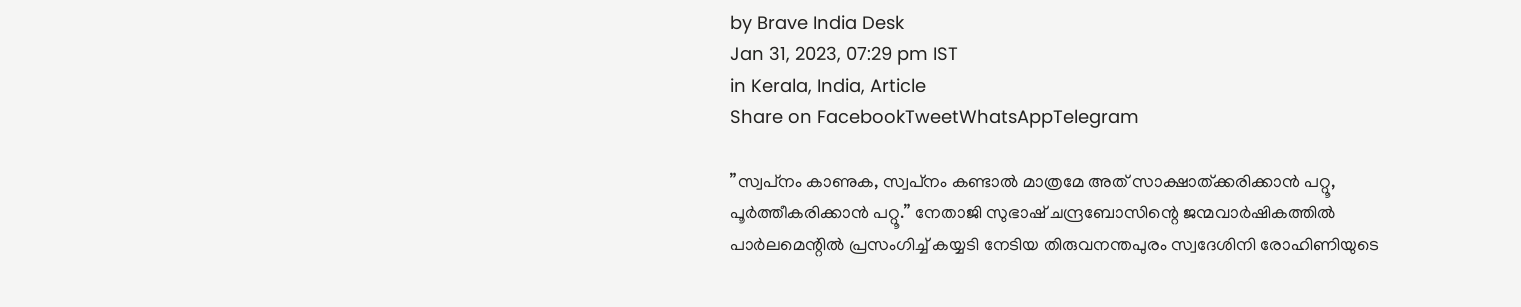by Brave India Desk
Jan 31, 2023, 07:29 pm IST
in Kerala, India, Article
Share on FacebookTweetWhatsAppTelegram

”സ്വപ്‌നം കാണുക, സ്വപ്‌നം കണ്ടാൽ മാത്രമേ അത് സാക്ഷാത്ക്കരിക്കാൻ പറ്റൂ, പൂർത്തീകരിക്കാൻ പറ്റൂ.” നേതാജി സുഭാഷ് ചന്ദ്രബോസിന്റെ ജന്മവാർഷികത്തിൽ പാർലമെന്റിൽ പ്രസംഗിച്ച് കയ്യടി നേടിയ തിരുവനന്തപുരം സ്വദേശിനി രോഹിണിയുടെ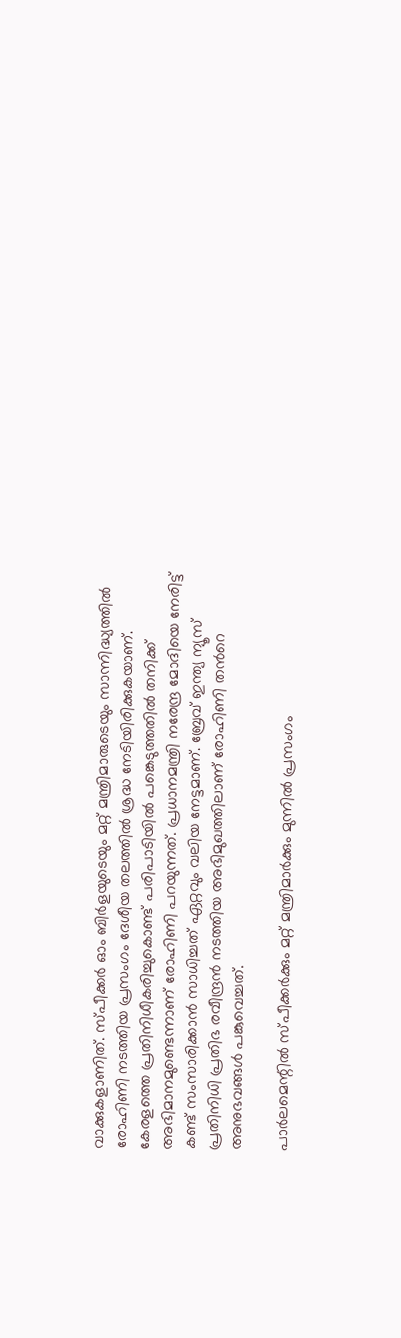വാക്കുകളാണിത്. സ്പീക്കർ ഓം ബിർളയുടെയും മറ്റ് മന്ത്രിമാരുടെയും സാന്നിദ്ധ്യത്തിൽ രോഹിണി നടത്തിയ പ്രസംഗം ദേശീയ തലത്തിൽ ശ്രദ്ധ നേടിയിരിക്കുകയാണ്. കേരളത്തെ പ്രതിനിധീകരിച്ചുകൊണ്ട് പരിപാടിയിൽ പങ്കെടുത്തതിൽ തനിക്ക് അഭിമാനമുണ്ടെന്നാണ് രോഹിണി പറയുന്നത്. പ്രധാനമന്ത്രി നരേന്ദ്ര മോദിയെ നേരിട്ട് കണ്ട് സംസാരിക്കാൻ സാധിച്ചത് ഏറ്റവും വലിയ നേട്ടമാണ്. ബ്രേവ് ഇന്ത്യ ന്യൂസ് പ്രതിനിധി പ്രതിഭ രവീന്ദ്രൻ നടത്തിയ അഭിമുഖത്തിലാണ് രോഹിണി തൻറെ അനുഭവങ്ങൾ പങ്കുവെച്ചത്.

പാർലമെന്റിൽ സ്പീക്കർക്കും മറ്റ് മന്ത്രിമാർക്കും മുന്നിൽ പ്രസംഗം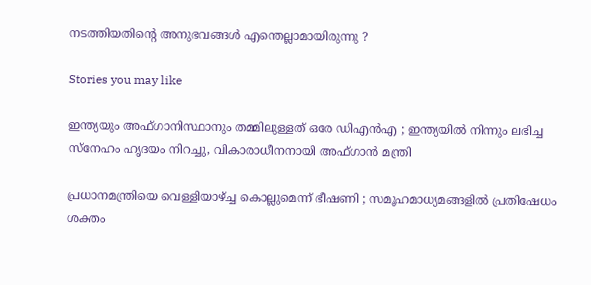നടത്തിയതിന്റെ അനുഭവങ്ങൾ എന്തെല്ലാമായിരുന്നു ?

Stories you may like

ഇന്ത്യയും അഫ്ഗാനിസ്ഥാനും തമ്മിലുള്ളത് ഒരേ ഡിഎൻഎ ; ഇന്ത്യയിൽ നിന്നും ലഭിച്ച സ്നേഹം ഹൃദയം നിറച്ചു, വികാരാധീനനായി അഫ്‌ഗാൻ മന്ത്രി

പ്രധാനമന്ത്രിയെ വെള്ളിയാഴ്ച്ച കൊല്ലുമെന്ന് ഭീഷണി ; സമൂഹമാധ്യമങ്ങളിൽ പ്രതിഷേധം ശക്തം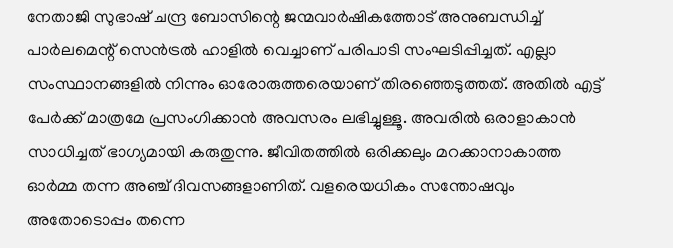നേതാജി സുഭാഷ് ചന്ദ്ര ബോസിന്റെ ജന്മവാർഷികത്തോട് അനുബന്ധിച്ച് പാർലമെന്റ് സെൻട്രൽ ഹാളിൽ വെച്ചാണ് പരിപാടി സംഘടിപ്പിച്ചത്. എല്ലാ സംസ്ഥാനങ്ങളിൽ നിന്നും ഓരോരുത്തരെയാണ് തിരഞ്ഞെടുത്തത്. അതിൽ എട്ട് പേർക്ക് മാത്രമേ പ്രസംഗിക്കാൻ അവസരം ലഭിച്ചുള്ളൂ. അവരിൽ ഒരാളാകാൻ സാധിച്ചത് ഭാഗ്യമായി കരുതുന്നു. ജീവിതത്തിൽ ഒരിക്കലും മറക്കാനാകാത്ത ഓർമ്മ തന്ന അഞ്ച് ദിവസങ്ങളാണിത്. വളരെയധികം സന്തോഷവും അതോടൊപ്പം തന്നെ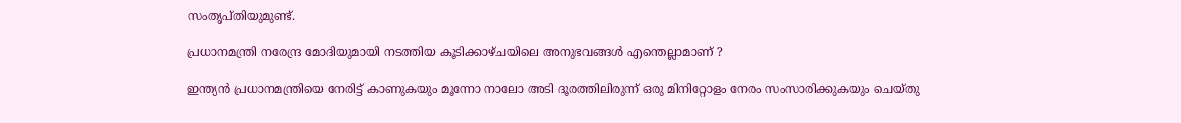സംതൃപ്തിയുമുണ്ട്.

പ്രധാനമന്ത്രി നരേന്ദ്ര മോദിയുമായി നടത്തിയ കൂടിക്കാഴ്ചയിലെ അനുഭവങ്ങൾ എന്തെല്ലാമാണ് ?

ഇന്ത്യൻ പ്രധാനമന്ത്രിയെ നേരിട്ട് കാണുകയും മൂന്നോ നാലോ അടി ദൂരത്തിലിരുന്ന് ഒരു മിനിറ്റോളം നേരം സംസാരിക്കുകയും ചെയ്തു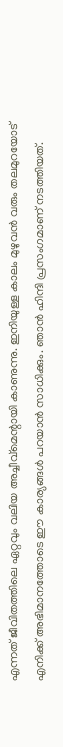എന്നത് ജീവിതത്തിലെ ഏറ്റവും വലിയ അച്ചീവ്‌മെന്റായി കാണുന്നു. ഇനിയുള്ള കാലം മുഴുവൻ വരും തലമുറയോട് എനിക്ക് അഭിമാനത്തോടെ ഈ കാര്യങ്ങൾ പറയാൻ സാധിക്കും. ഞാൻ ഹിന്ദി പ്രസംഗമാണ് നടത്തിയത്.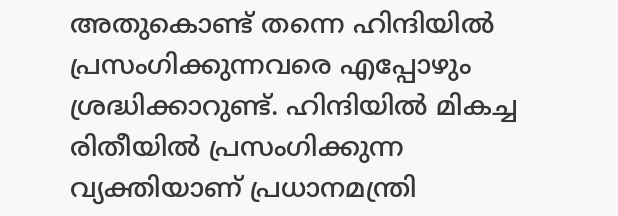അതുകൊണ്ട് തന്നെ ഹിന്ദിയിൽ പ്രസംഗിക്കുന്നവരെ എപ്പോഴും ശ്രദ്ധിക്കാറുണ്ട്. ഹിന്ദിയിൽ മികച്ച രിതീയിൽ പ്രസംഗിക്കുന്ന വ്യക്തിയാണ് പ്രധാനമന്ത്രി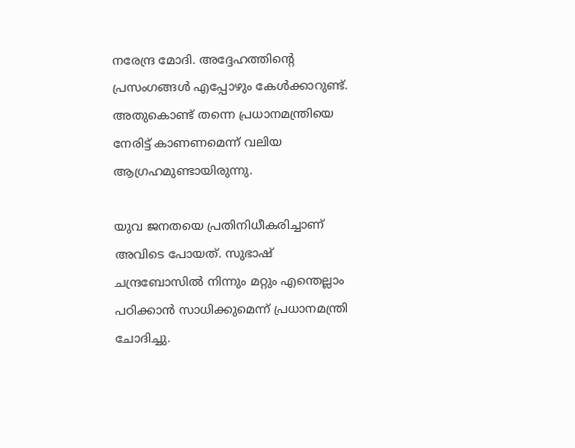നരേന്ദ്ര മോദി. അദ്ദേഹത്തിന്റെ പ്രസംഗങ്ങൾ എപ്പോഴും കേൾക്കാറുണ്ട്. അതുകൊണ്ട് തന്നെ പ്രധാനമന്ത്രിയെ നേരിട്ട് കാണണമെന്ന് വലിയ ആഗ്രഹമുണ്ടായിരുന്നു.

യുവ ജനതയെ പ്രതിനിധീകരിച്ചാണ് അവിടെ പോയത്. സുഭാഷ് ചന്ദ്രബോസിൽ നിന്നും മറ്റും എന്തെല്ലാം പഠിക്കാൻ സാധിക്കുമെന്ന് പ്രധാനമന്ത്രി ചോദിച്ചു.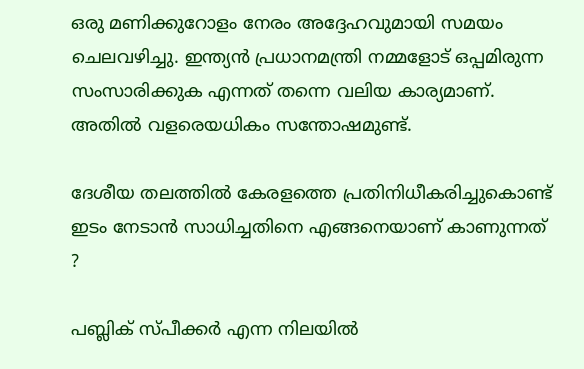ഒരു മണിക്കുറോളം നേരം അദ്ദേഹവുമായി സമയം ചെലവഴിച്ചു. ഇന്ത്യൻ പ്രധാനമന്ത്രി നമ്മളോട് ഒപ്പമിരുന്ന സംസാരിക്കുക എന്നത് തന്നെ വലിയ കാര്യമാണ്. അതിൽ വളരെയധികം സന്തോഷമുണ്ട്.

ദേശീയ തലത്തിൽ കേരളത്തെ പ്രതിനിധീകരിച്ചുകൊണ്ട് ഇടം നേടാൻ സാധിച്ചതിനെ എങ്ങനെയാണ് കാണുന്നത് ?

പബ്ലിക് സ്പീക്കർ എന്ന നിലയിൽ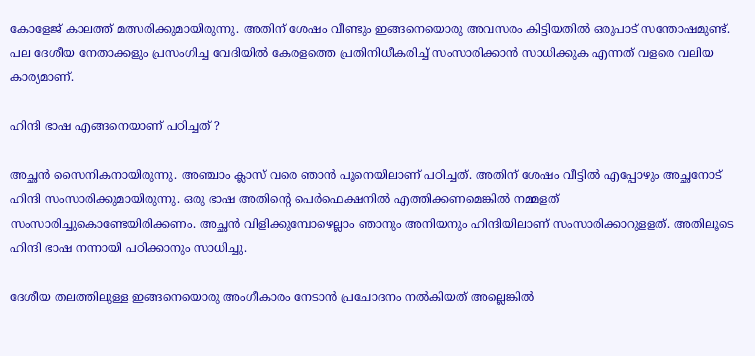കോളേജ് കാലത്ത് മത്സരിക്കുമായിരുന്നു. അതിന് ശേഷം വീണ്ടും ഇങ്ങനെയൊരു അവസരം കിട്ടിയതിൽ ഒരുപാട് സന്തോഷമുണ്ട്. പല ദേശീയ നേതാക്കളും പ്രസംഗിച്ച വേദിയിൽ കേരളത്തെ പ്രതിനിധീകരിച്ച് സംസാരിക്കാൻ സാധിക്കുക എന്നത് വളരെ വലിയ കാര്യമാണ്.

ഹിന്ദി ഭാഷ എങ്ങനെയാണ് പഠിച്ചത് ?

അച്ഛൻ സൈനികനായിരുന്നു. അഞ്ചാം ക്ലാസ് വരെ ഞാൻ പൂനെയിലാണ് പഠിച്ചത്. അതിന് ശേഷം വീട്ടിൽ എപ്പോഴും അച്ഛനോട് ഹിന്ദി സംസാരിക്കുമായിരുന്നു. ഒരു ഭാഷ അതിന്റെ പെർഫെക്ഷനിൽ എത്തിക്കണമെങ്കിൽ നമ്മളത് സംസാരിച്ചുകൊണ്ടേയിരിക്കണം. അച്ഛൻ വിളിക്കുമ്പോഴെല്ലാം ഞാനും അനിയനും ഹിന്ദിയിലാണ് സംസാരിക്കാറുളളത്. അതിലൂടെ ഹിന്ദി ഭാഷ നന്നായി പഠിക്കാനും സാധിച്ചു.

ദേശീയ തലത്തിലുള്ള ഇങ്ങനെയൊരു അംഗീകാരം നേടാൻ പ്രചോദനം നൽകിയത് അല്ലെങ്കിൽ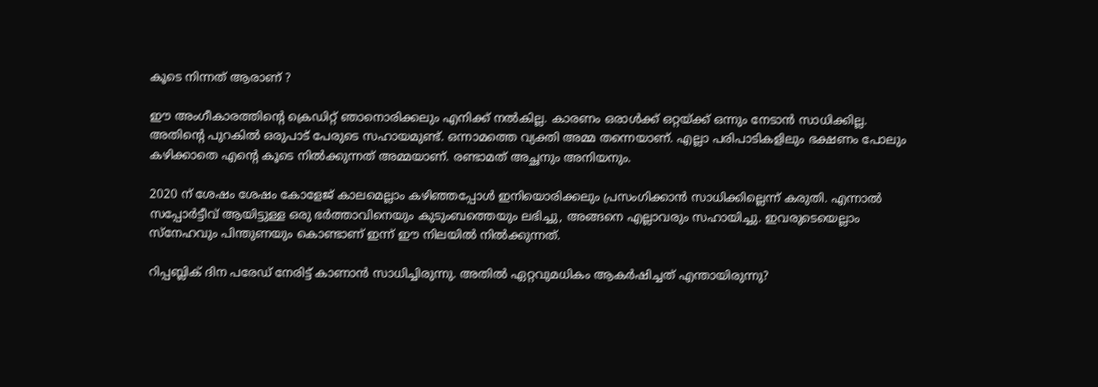കൂടെ നിന്നത് ആരാണ് ?

ഈ അംഗീകാരത്തിന്റെ ക്രെഡിറ്റ് ഞാനൊരിക്കലും എനിക്ക് നൽകില്ല. കാരണം ഒരാൾക്ക് ഒറ്റയ്ക്ക് ഒന്നും നേടാൻ സാധിക്കില്ല. അതിന്റെ പുറകിൽ ഒരുപാട് പേരുടെ സഹായമുണ്ട്. ഒന്നാമത്തെ വ്യക്തി അമ്മ തന്നെയാണ്. എല്ലാ പരിപാടികളിലും ഭക്ഷണം പോലും കഴിക്കാതെ എന്റെ കൂടെ നിൽക്കുന്നത് അമ്മയാണ്. രണ്ടാമത് അച്ഛനും അനിയനും.

2020 ന് ശേഷം ശേഷം കോളേജ് കാലമെല്ലാം കഴിഞ്ഞപ്പോൾ ഇനിയൊരിക്കലും പ്രസംഗിക്കാൻ സാധിക്കില്ലെന്ന് കരുതി. എന്നാൽ സപ്പോർട്ടീവ് ആയിട്ടുള്ള ഒരു ഭർത്താവിനെയും കുടുംബത്തെയും ലഭിച്ചു, അങ്ങനെ എല്ലാവരും സഹായിച്ചു. ഇവരുടെയെല്ലാം സ്‌നേഹവും പിന്തുണയും കൊണ്ടാണ് ഇന്ന് ഈ നിലയിൽ നിൽക്കുന്നത്.

റിപ്പബ്ലിക് ദിന പരേഡ് നേരിട്ട് കാണാൻ സാധിച്ചിരുന്നു. അതിൽ ഏറ്റവുമധികം ആകർഷിച്ചത് എന്തായിരുന്നു?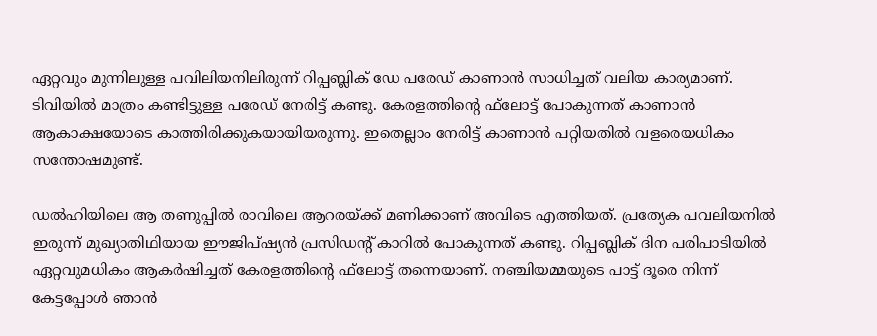ഏറ്റവും മുന്നിലുള്ള പവിലിയനിലിരുന്ന് റിപ്പബ്ലിക് ഡേ പരേഡ് കാണാൻ സാധിച്ചത് വലിയ കാര്യമാണ്. ടിവിയിൽ മാത്രം കണ്ടിട്ടുള്ള പരേഡ് നേരിട്ട് കണ്ടു. കേരളത്തിന്റെ ഫ്‌ലോട്ട് പോകുന്നത് കാണാൻ ആകാക്ഷയോടെ കാത്തിരിക്കുകയായിയരുന്നു. ഇതെല്ലാം നേരിട്ട് കാണാൻ പറ്റിയതിൽ വളരെയധികം സന്തോഷമുണ്ട്.

ഡൽഹിയിലെ ആ തണുപ്പിൽ രാവിലെ ആറരയ്ക്ക് മണിക്കാണ് അവിടെ എത്തിയത്. പ്രത്യേക പവലിയനിൽ ഇരുന്ന് മുഖ്യാതിഥിയായ ഈജിപ്ഷ്യൻ പ്രസിഡന്റ് കാറിൽ പോകുന്നത് കണ്ടു. റിപ്പബ്ലിക് ദിന പരിപാടിയിൽ ഏറ്റവുമധികം ആകർഷിച്ചത് കേരളത്തിന്റെ ഫ്‌ലോട്ട് തന്നെയാണ്. നഞ്ചിയമ്മയുടെ പാട്ട് ദൂരെ നിന്ന് കേട്ടപ്പോൾ ഞാൻ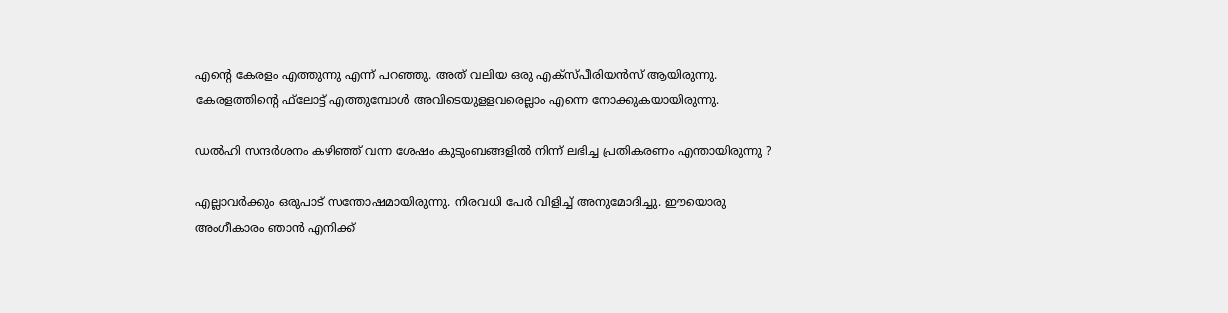എന്റെ കേരളം എത്തുന്നു എന്ന് പറഞ്ഞു. അത് വലിയ ഒരു എക്‌സ്പീരിയൻസ് ആയിരുന്നു. കേരളത്തിന്റെ ഫ്‌ലോട്ട് എത്തുമ്പോൾ അവിടെയുളളവരെല്ലാം എന്നെ നോക്കുകയായിരുന്നു.

ഡൽഹി സന്ദർശനം കഴിഞ്ഞ് വന്ന ശേഷം കുടുംബങ്ങളിൽ നിന്ന് ലഭിച്ച പ്രതികരണം എന്തായിരുന്നു ?

എല്ലാവർക്കും ഒരുപാട് സന്തോഷമായിരുന്നു. നിരവധി പേർ വിളിച്ച് അനുമോദിച്ചു. ഈയൊരു അംഗീകാരം ഞാൻ എനിക്ക്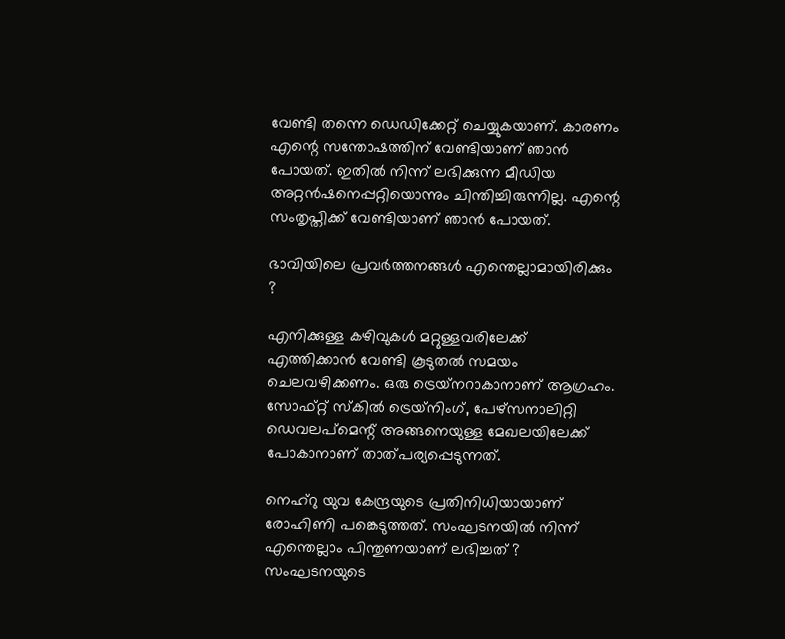വേണ്ടി തന്നെ ഡെഡിക്കേറ്റ് ചെയ്യുകയാണ്. കാരണം എന്റെ സന്തോഷത്തിന് വേണ്ടിയാണ് ഞാൻ പോയത്. ഇതിൽ നിന്ന് ലഭിക്കുന്ന മീഡിയ അറ്റൻഷനെപ്പറ്റിയൊന്നും ചിന്തിച്ചിരുന്നില്ല. എന്റെ സംതൃപ്തിക്ക് വേണ്ടിയാണ് ഞാൻ പോയത്.

ഭാവിയിലെ പ്രവർത്തനങ്ങൾ എന്തെല്ലാമായിരിക്കും ?

എനിക്കുള്ള കഴിവുകൾ മറ്റുള്ളവരിലേക്ക് എത്തിക്കാൻ വേണ്ടി കൂടുതൽ സമയം ചെലവഴിക്കണം. ഒരു ട്രെയ്‌നറാകാനാണ് ആഗ്രഹം. സോഫ്റ്റ് സ്‌കിൽ ട്രെയ്‌നിംഗ്, പേഴ്‌സനാലിറ്റി ഡെവലപ്‌മെന്റ് അങ്ങനെയുള്ള മേഖലയിലേക്ക് പോകാനാണ് താത്പര്യപ്പെടുന്നത്.

നെഹ്റു യുവ കേന്ദ്രയുടെ പ്രതിനിധിയായാണ് രോഹിണി പങ്കെടുത്തത്. സംഘടനയിൽ നിന്ന് എന്തെല്ലാം പിന്തുണയാണ് ലഭിച്ചത് ? സംഘടനയുടെ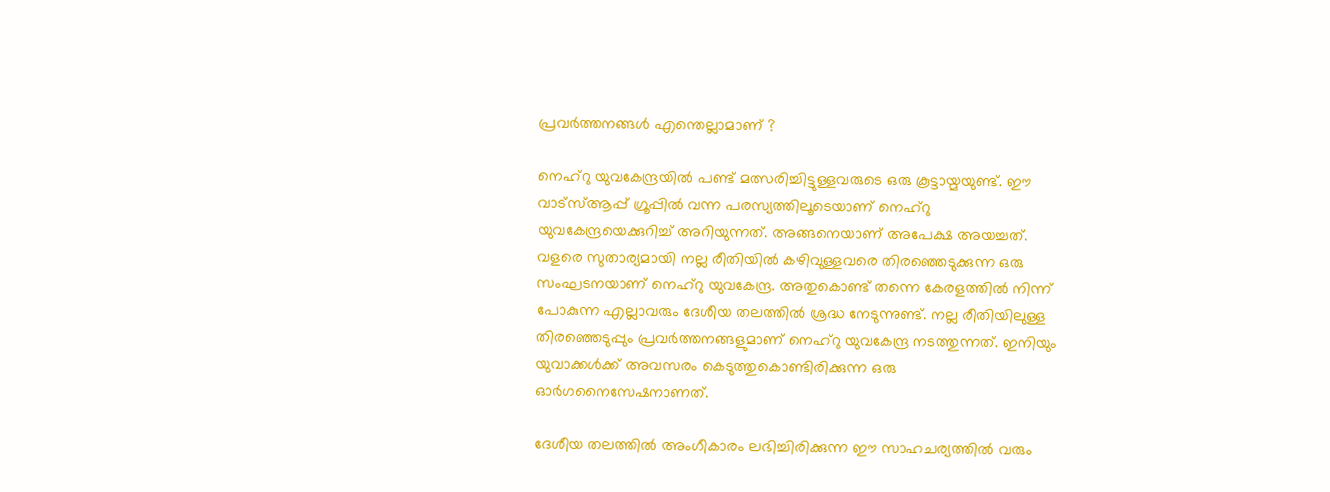പ്രവർത്തനങ്ങൾ എന്തെല്ലാമാണ് ?

നെഹ്‌റു യുവകേന്ദ്രയിൽ പണ്ട് മത്സരിച്ചിട്ടുള്ളവരുടെ ഒരു കൂട്ടായ്മയുണ്ട്. ഈ വാട്‌സ്ആപ്പ് ഗ്രൂപ്പിൽ വന്ന പരസ്യത്തിലൂടെയാണ് നെഹ്‌റു യുവകേന്ദ്രയെക്കുറിച്ച് അറിയുന്നത്. അങ്ങനെയാണ് അപേക്ഷ അയച്ചത്. വളരെ സുതാര്യമായി നല്ല രീതിയിൽ കഴിവുള്ളവരെ തിരഞ്ഞെടുക്കുന്ന ഒരു സംഘടനയാണ് നെഹ്‌റു യുവകേന്ദ്ര. അതുകൊണ്ട് തന്നെ കേരളത്തിൽ നിന്ന് പോകുന്ന എല്ലാവരും ദേശീയ തലത്തിൽ ശ്രദ്ധ നേടുന്നുണ്ട്. നല്ല രീതിയിലുള്ള തിരഞ്ഞെടുപ്പും പ്രവർത്തനങ്ങളുമാണ് നെഹ്‌റു യുവകേന്ദ്ര നടത്തുന്നത്. ഇനിയും യുവാക്കൾക്ക് അവസരം കെടുത്തുകൊണ്ടിരിക്കുന്ന ഒരു ഓർഗനൈസേഷനാണത്.

ദേശീയ തലത്തിൽ അംഗീകാരം ലഭിച്ചിരിക്കുന്ന ഈ സാഹചര്യത്തിൽ വരും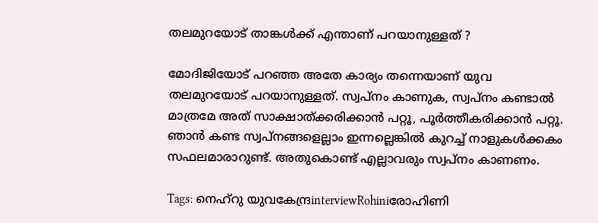തലമുറയോട് താങ്കൾക്ക് എന്താണ് പറയാനുള്ളത് ?

മോദിജിയോട് പറഞ്ഞ അതേ കാര്യം തന്നെയാണ് യുവ തലമുറയോട് പറയാനുള്ളത്. സ്വപ്‌നം കാണുക, സ്വപ്‌നം കണ്ടാൽ മാത്രമേ അത് സാക്ഷാത്ക്കരിക്കാൻ പറ്റൂ, പൂർത്തീകരിക്കാൻ പറ്റൂ. ഞാൻ കണ്ട സ്വപ്‌നങ്ങളെല്ലാം ഇന്നല്ലെങ്കിൽ കുറച്ച് നാളുകൾക്കകം സഫലമാരാറുണ്ട്. അതുകൊണ്ട് എല്ലാവരും സ്വപ്‌നം കാണണം.

Tags: നെഹ്റു യുവകേന്ദ്രinterviewRohiniരോഹിണി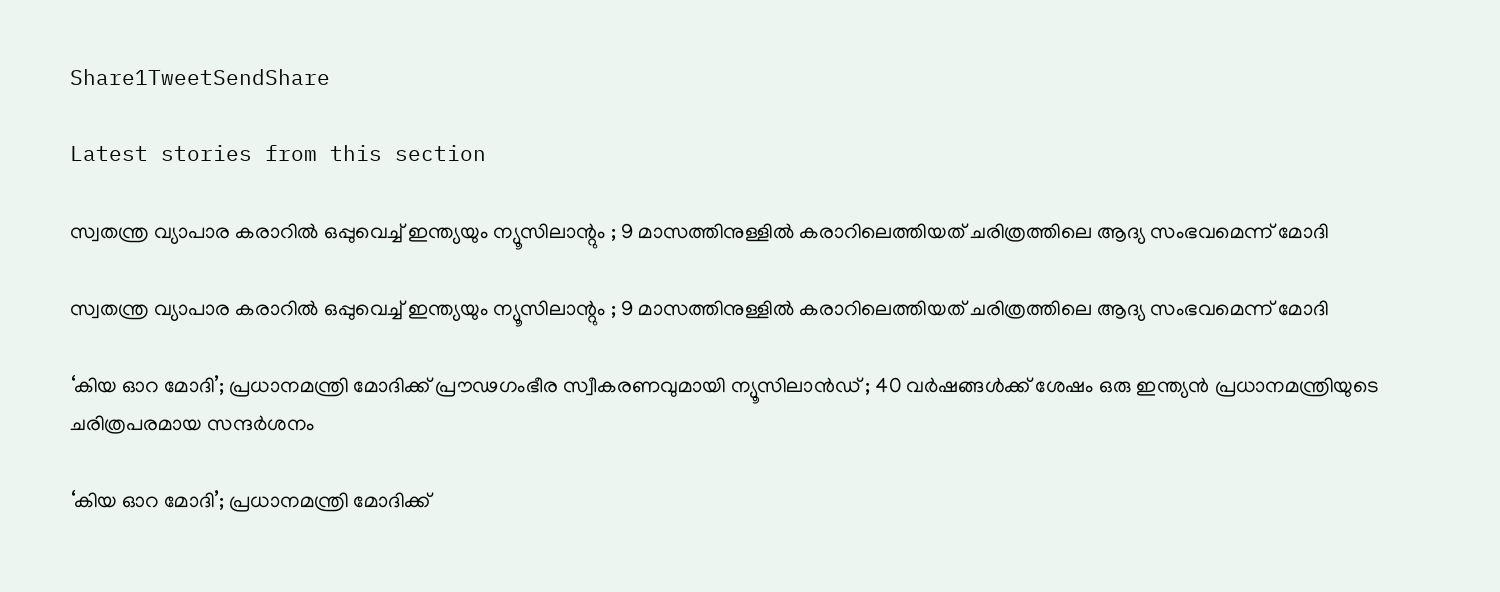Share1TweetSendShare

Latest stories from this section

സ്വതന്ത്ര വ്യാപാര കരാറിൽ ഒപ്പുവെച്ച് ഇന്ത്യയും ന്യൂസിലാന്റും ; 9 മാസത്തിനുള്ളിൽ കരാറിലെത്തിയത് ചരിത്രത്തിലെ ആദ്യ സംഭവമെന്ന് മോദി

സ്വതന്ത്ര വ്യാപാര കരാറിൽ ഒപ്പുവെച്ച് ഇന്ത്യയും ന്യൂസിലാന്റും ; 9 മാസത്തിനുള്ളിൽ കരാറിലെത്തിയത് ചരിത്രത്തിലെ ആദ്യ സംഭവമെന്ന് മോദി

‘കിയ ഓറ മോദി’; പ്രധാനമന്ത്രി മോദിക്ക് പ്രൗഢഗംഭീര സ്വീകരണവുമായി ന്യൂസിലാൻഡ് ; 40 വർഷങ്ങൾക്ക് ശേഷം ഒരു ഇന്ത്യൻ പ്രധാനമന്ത്രിയുടെ ചരിത്രപരമായ സന്ദർശനം

‘കിയ ഓറ മോദി’; പ്രധാനമന്ത്രി മോദിക്ക്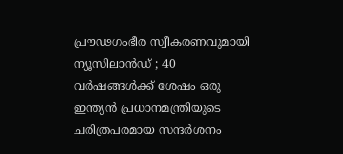പ്രൗഢഗംഭീര സ്വീകരണവുമായി ന്യൂസിലാൻഡ് ; 40 വർഷങ്ങൾക്ക് ശേഷം ഒരു ഇന്ത്യൻ പ്രധാനമന്ത്രിയുടെ ചരിത്രപരമായ സന്ദർശനം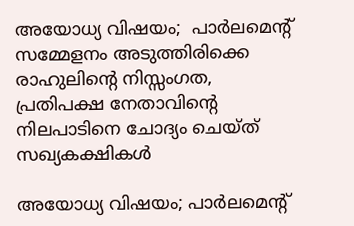അയോധ്യ വിഷയം;  പാർലമെന്റ് സമ്മേളനം അടുത്തിരിക്കെ രാഹുലിന്റെ നിസ്സംഗത, പ്രതിപക്ഷ നേതാവിന്റെ നിലപാടിനെ ചോദ്യം ചെയ്ത് സഖ്യകക്ഷികൾ

അയോധ്യ വിഷയം; പാർലമെന്റ്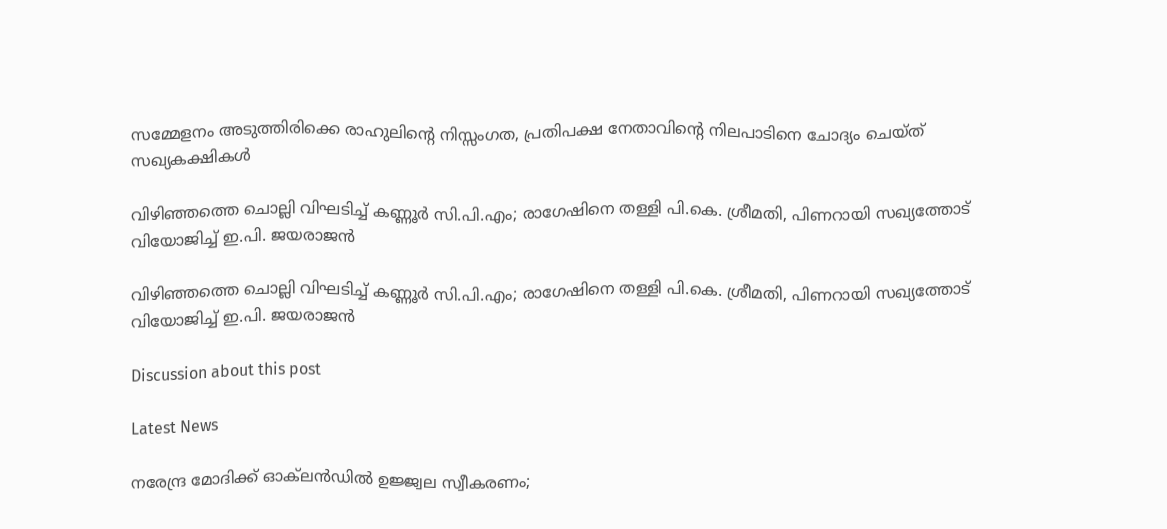സമ്മേളനം അടുത്തിരിക്കെ രാഹുലിന്റെ നിസ്സംഗത, പ്രതിപക്ഷ നേതാവിന്റെ നിലപാടിനെ ചോദ്യം ചെയ്ത് സഖ്യകക്ഷികൾ

വിഴിഞ്ഞത്തെ ചൊല്ലി വിഘടിച്ച് കണ്ണൂർ സി.പി.എം; രാഗേഷിനെ തള്ളി പി.കെ. ശ്രീമതി, പിണറായി സഖ്യത്തോട് വിയോജിച്ച് ഇ.പി. ജയരാജൻ

വിഴിഞ്ഞത്തെ ചൊല്ലി വിഘടിച്ച് കണ്ണൂർ സി.പി.എം; രാഗേഷിനെ തള്ളി പി.കെ. ശ്രീമതി, പിണറായി സഖ്യത്തോട് വിയോജിച്ച് ഇ.പി. ജയരാജൻ

Discussion about this post

Latest News

നരേന്ദ്ര മോദിക്ക് ഓക്‌ലൻഡിൽ ഉജ്ജ്വല സ്വീകരണം;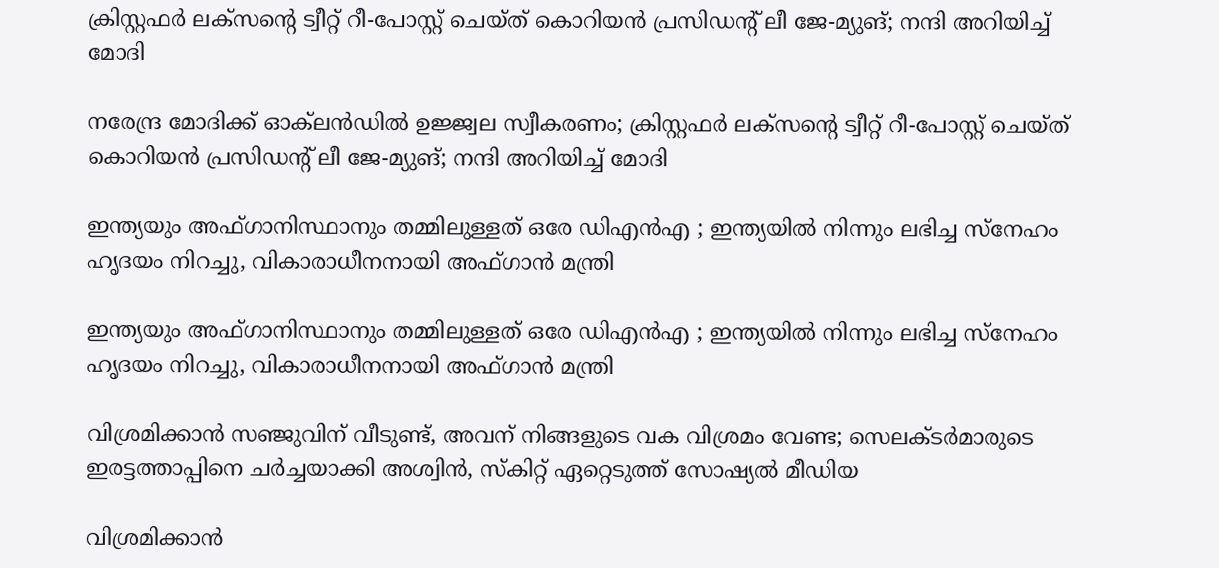ക്രിസ്റ്റഫർ ലക്സന്റെ ട്വീറ്റ് റീ-പോസ്റ്റ് ചെയ്ത് കൊറിയൻ പ്രസിഡന്റ് ലീ ജേ-മ്യുങ്; നന്ദി അറിയിച്ച് മോദി

നരേന്ദ്ര മോദിക്ക് ഓക്‌ലൻഡിൽ ഉജ്ജ്വല സ്വീകരണം; ക്രിസ്റ്റഫർ ലക്സന്റെ ട്വീറ്റ് റീ-പോസ്റ്റ് ചെയ്ത് കൊറിയൻ പ്രസിഡന്റ് ലീ ജേ-മ്യുങ്; നന്ദി അറിയിച്ച് മോദി

ഇന്ത്യയും അഫ്ഗാനിസ്ഥാനും തമ്മിലുള്ളത് ഒരേ ഡിഎൻഎ ; ഇന്ത്യയിൽ നിന്നും ലഭിച്ച സ്നേഹം ഹൃദയം നിറച്ചു, വികാരാധീനനായി അഫ്‌ഗാൻ മന്ത്രി

ഇന്ത്യയും അഫ്ഗാനിസ്ഥാനും തമ്മിലുള്ളത് ഒരേ ഡിഎൻഎ ; ഇന്ത്യയിൽ നിന്നും ലഭിച്ച സ്നേഹം ഹൃദയം നിറച്ചു, വികാരാധീനനായി അഫ്‌ഗാൻ മന്ത്രി

വിശ്രമിക്കാൻ സഞ്ജുവിന് വീടുണ്ട്, അവന് നിങ്ങളുടെ വക വിശ്രമം വേണ്ട; സെലക്ടർമാരുടെ ഇരട്ടത്താപ്പിനെ ചർച്ചയാക്കി അശ്വിൻ, സ്കിറ്റ് ഏറ്റെടുത്ത് സോഷ്യൽ മീഡിയ

വിശ്രമിക്കാൻ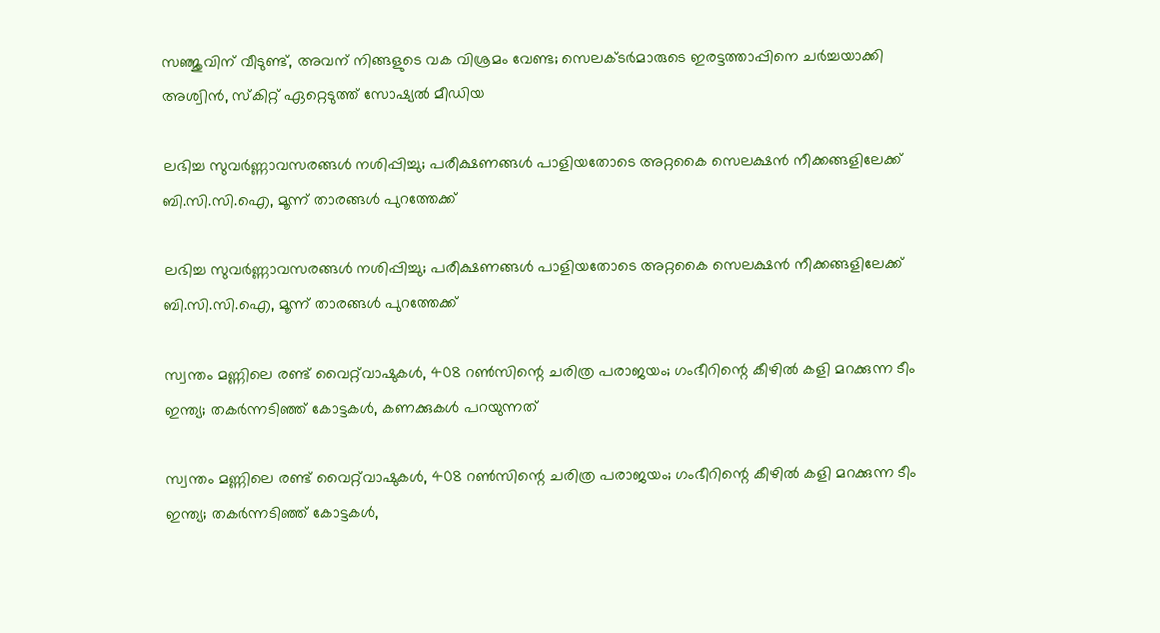സഞ്ജുവിന് വീടുണ്ട്, അവന് നിങ്ങളുടെ വക വിശ്രമം വേണ്ട; സെലക്ടർമാരുടെ ഇരട്ടത്താപ്പിനെ ചർച്ചയാക്കി അശ്വിൻ, സ്കിറ്റ് ഏറ്റെടുത്ത് സോഷ്യൽ മീഡിയ

ലഭിച്ച സുവർണ്ണാവസരങ്ങൾ നശിപ്പിച്ചു; പരീക്ഷണങ്ങൾ പാളിയതോടെ അറ്റകൈ സെലക്ഷൻ നീക്കങ്ങളിലേക്ക് ബി.സി.സി.ഐ, മൂന്ന് താരങ്ങൾ പുറത്തേക്ക്

ലഭിച്ച സുവർണ്ണാവസരങ്ങൾ നശിപ്പിച്ചു; പരീക്ഷണങ്ങൾ പാളിയതോടെ അറ്റകൈ സെലക്ഷൻ നീക്കങ്ങളിലേക്ക് ബി.സി.സി.ഐ, മൂന്ന് താരങ്ങൾ പുറത്തേക്ക്

സ്വന്തം മണ്ണിലെ രണ്ട് വൈറ്റ്‌വാഷുകൾ, 408 റൺസിന്റെ ചരിത്ര പരാജയം; ഗംഭീറിന്റെ കീഴിൽ കളി മറക്കുന്ന ടീം ഇന്ത്യ; തകർന്നടിഞ്ഞ് കോട്ടകൾ, കണക്കുകൾ പറയുന്നത്

സ്വന്തം മണ്ണിലെ രണ്ട് വൈറ്റ്‌വാഷുകൾ, 408 റൺസിന്റെ ചരിത്ര പരാജയം; ഗംഭീറിന്റെ കീഴിൽ കളി മറക്കുന്ന ടീം ഇന്ത്യ; തകർന്നടിഞ്ഞ് കോട്ടകൾ,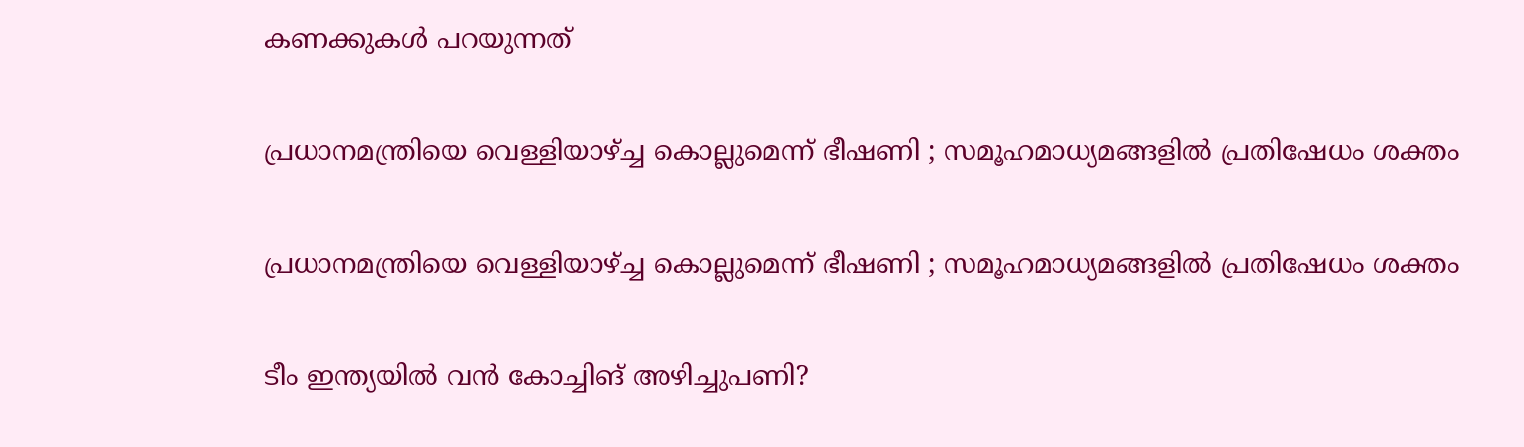കണക്കുകൾ പറയുന്നത്

പ്രധാനമന്ത്രിയെ വെള്ളിയാഴ്ച്ച കൊല്ലുമെന്ന് ഭീഷണി ; സമൂഹമാധ്യമങ്ങളിൽ പ്രതിഷേധം ശക്തം

പ്രധാനമന്ത്രിയെ വെള്ളിയാഴ്ച്ച കൊല്ലുമെന്ന് ഭീഷണി ; സമൂഹമാധ്യമങ്ങളിൽ പ്രതിഷേധം ശക്തം

ടീം ഇന്ത്യയിൽ വൻ കോച്ചിങ് അഴിച്ചുപണി?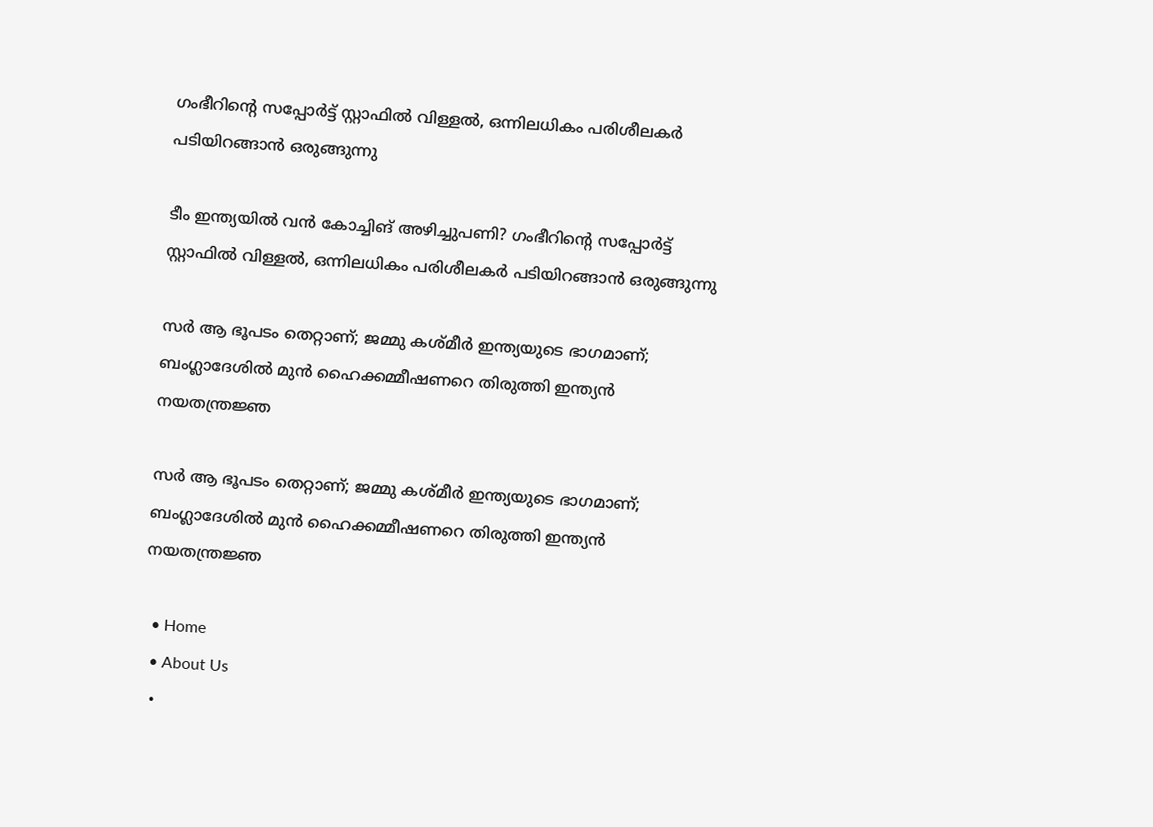ഗംഭീറിന്റെ സപ്പോർട്ട് സ്റ്റാഫിൽ വിള്ളൽ, ഒന്നിലധികം പരിശീലകർ പടിയിറങ്ങാൻ ഒരുങ്ങുന്നു

ടീം ഇന്ത്യയിൽ വൻ കോച്ചിങ് അഴിച്ചുപണി? ഗംഭീറിന്റെ സപ്പോർട്ട് സ്റ്റാഫിൽ വിള്ളൽ, ഒന്നിലധികം പരിശീലകർ പടിയിറങ്ങാൻ ഒരുങ്ങുന്നു

സർ ആ ഭൂപടം തെറ്റാണ്; ജമ്മു കശ്മീർ ഇന്ത്യയുടെ ഭാഗമാണ്; ബംഗ്ലാദേശിൽ മുൻ ഹൈക്കമ്മീഷണറെ തിരുത്തി ഇന്ത്യൻ നയതന്ത്രജ്ഞ

സർ ആ ഭൂപടം തെറ്റാണ്; ജമ്മു കശ്മീർ ഇന്ത്യയുടെ ഭാഗമാണ്; ബംഗ്ലാദേശിൽ മുൻ ഹൈക്കമ്മീഷണറെ തിരുത്തി ഇന്ത്യൻ നയതന്ത്രജ്ഞ

  • Home
  • About Us
  •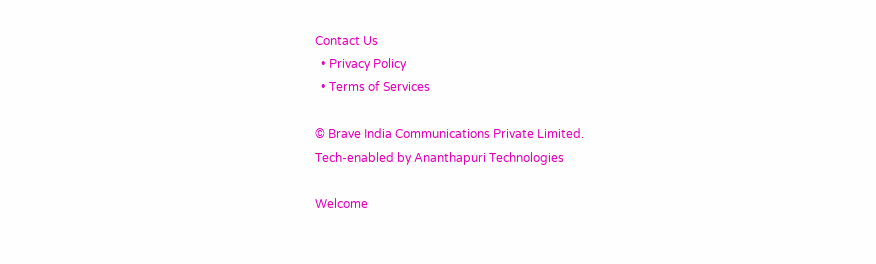Contact Us
  • Privacy Policy
  • Terms of Services

© Brave India Communications Private Limited.
Tech-enabled by Ananthapuri Technologies

Welcome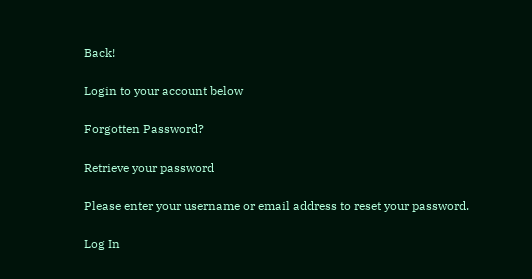Back!

Login to your account below

Forgotten Password?

Retrieve your password

Please enter your username or email address to reset your password.

Log In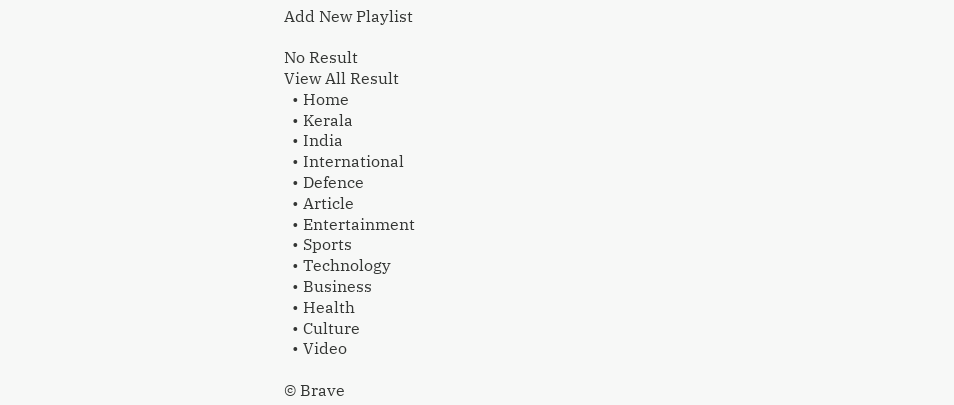Add New Playlist

No Result
View All Result
  • Home
  • Kerala
  • India
  • International
  • Defence
  • Article
  • Entertainment
  • Sports
  • Technology
  • Business
  • Health
  • Culture
  • Video

© Brave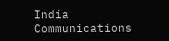India Communications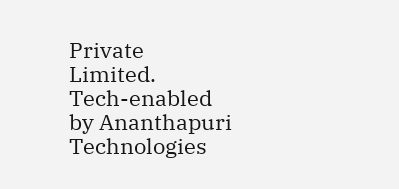Private Limited.
Tech-enabled by Ananthapuri Technologies